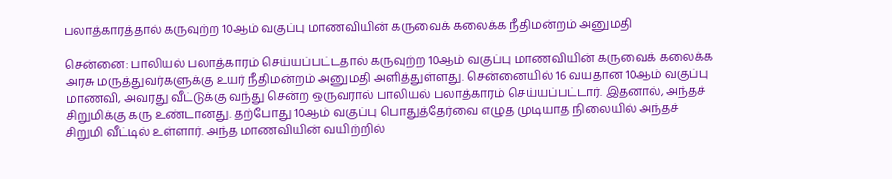பலாத்காரத்தால் கருவுற்ற 10ஆம் வகுப்பு மாணவியின் கருவைக் கலைக்க நீதிமன்றம் அனுமதி

சென்னை: பாலியல் பலாத்காரம் செய்யப்பட்டதால் கருவுற்ற 10ஆம் வகுப்பு மாணவியின் கருவைக் கலைக்க அரசு மருத்துவர்களுக்கு உயர் நீதிமன்றம் அனுமதி அளித்துள்ளது. சென்னையில் 16 வயதான 10ஆம் வகுப்பு மாணவி, அவரது வீட்டுக்கு வந்து சென்ற ஒருவரால் பாலியல் பலாத்காரம் செய்யப்பட்டார். இதனால், அந்தச் சிறுமிக்கு கரு உண்டானது. தற்போது 10ஆம் வகுப்பு பொதுத்தேர்வை எழுத முடியாத நிலையில் அந்தச் சிறுமி வீட்டில் உள்ளார். அந்த மாணவியின் வயிற்றில்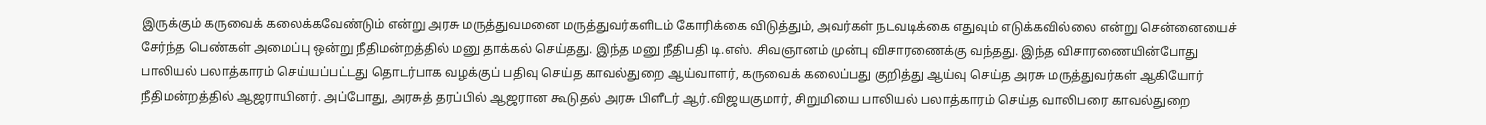இருக்கும் கருவைக் கலைக்கவேண்டும் என்று அரசு மருத்துவமனை மருத்துவர்களிடம் கோரிக்கை விடுத்தும், அவர்கள் நடவடிக்கை எதுவும் எடுக்கவில்லை என்று சென்னையைச் சேர்ந்த பெண்கள் அமைப்பு ஒன்று நீதிமன்றத்தில் மனு தாக்கல் செய்தது. இந்த மனு நீதிபதி டி.எஸ். சிவஞானம் முன்பு விசாரணைக்கு வந்தது. இந்த விசாரணையின்போது பாலியல் பலாத்காரம் செய்யப்பட்டது தொடர்பாக வழக்குப் பதிவு செய்த காவல்துறை ஆய்வாளர், கருவைக் கலைப்பது குறித்து ஆய்வு செய்த அரசு மருத்துவர்கள் ஆகியோர் நீதிமன்றத்தில் ஆஜராயினர். அப்போது, அரசுத் தரப்பில் ஆஜரான கூடுதல் அரசு பிளீடர் ஆர்.விஜயகுமார், சிறுமியை பாலியல் பலாத்காரம் செய்த வாலிபரை காவல்துறை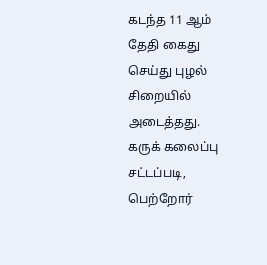கடந்த 11 ஆம் தேதி கைது செய்து புழல் சிறையில் அடைத்தது. கருக் கலைப்பு சட்டப்படி, பெற்றோர்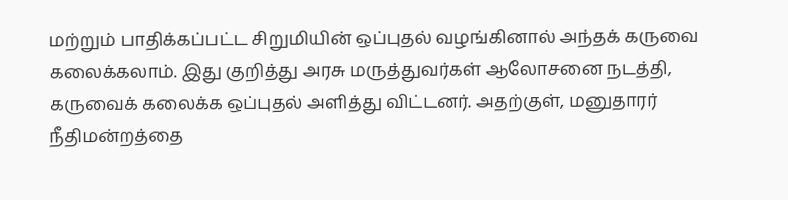மற்றும் பாதிக்கப்பட்ட சிறுமியின் ஒப்புதல் வழங்கினால் அந்தக் கருவை கலைக்கலாம். இது குறித்து அரசு மருத்துவர்கள் ஆலோசனை நடத்தி, கருவைக் கலைக்க ஒப்புதல் அளித்து விட்டனர். அதற்குள், மனுதாரர் நீதிமன்றத்தை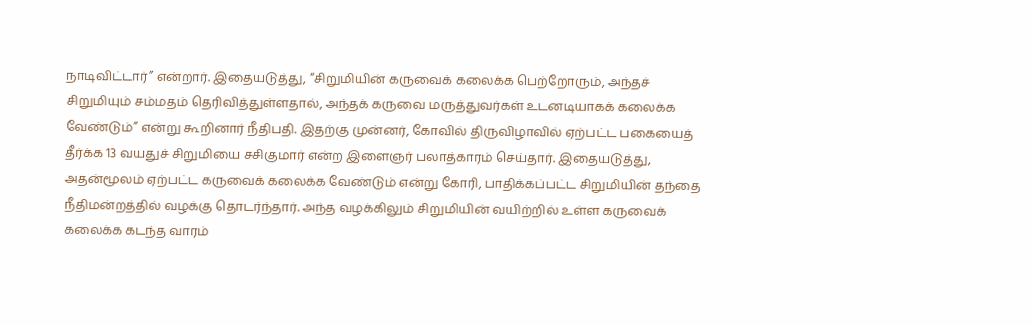நாடிவிட்டார்” என்றார். இதையடுத்து, “சிறுமியின் கருவைக் கலைக்க பெற்றோரும், அந்தச் சிறுமியும் சம்மதம் தெரிவித்துள்ளதால், அந்தக் கருவை மருத்துவர்கள் உடனடியாகக் கலைக்க வேண்டும்” என்று கூறினார் நீதிபதி. இதற்கு முன்னர், கோவில் திருவிழாவில் ஏற்பட்ட பகையைத் தீர்க்க 13 வயதுச் சிறுமியை சசிகுமார் என்ற இளைஞர் பலாத்காரம் செய்தார். இதையடுத்து, அதன்மூலம் ஏற்பட்ட கருவைக் கலைக்க வேண்டும் என்று கோரி, பாதிக்கப்பட்ட சிறுமியின் தந்தை நீதிமன்றத்தில் வழக்கு தொடர்ந்தார். அந்த வழக்கிலும் சிறுமியின் வயிற்றில் உள்ள கருவைக் கலைக்க கடந்த வாரம்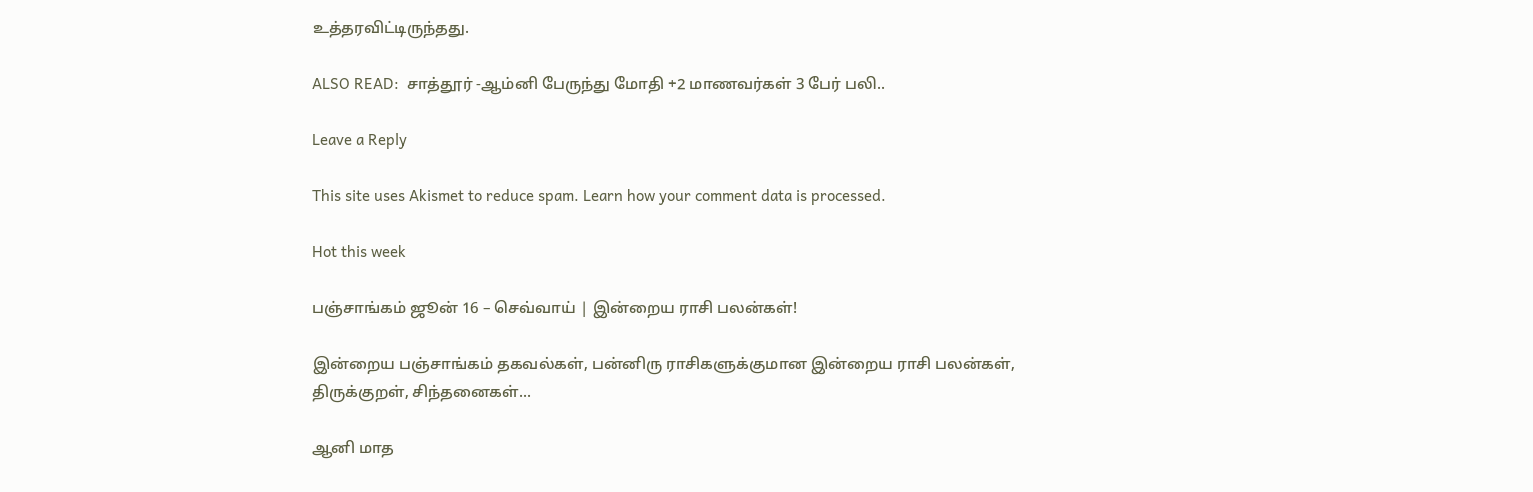உத்தரவிட்டிருந்தது.

ALSO READ:  சாத்தூர் -ஆம்னி பேருந்து மோதி +2 மாணவர்கள் 3 பேர் பலி..

Leave a Reply

This site uses Akismet to reduce spam. Learn how your comment data is processed.

Hot this week

பஞ்சாங்கம் ஜூன் 16 – செவ்வாய் | இன்றைய ராசி பலன்கள்!

இன்றைய பஞ்சாங்கம் தகவல்கள், பன்னிரு ராசிகளுக்குமான இன்றைய ராசி பலன்கள், திருக்குறள், சிந்தனைகள்...

ஆனி மாத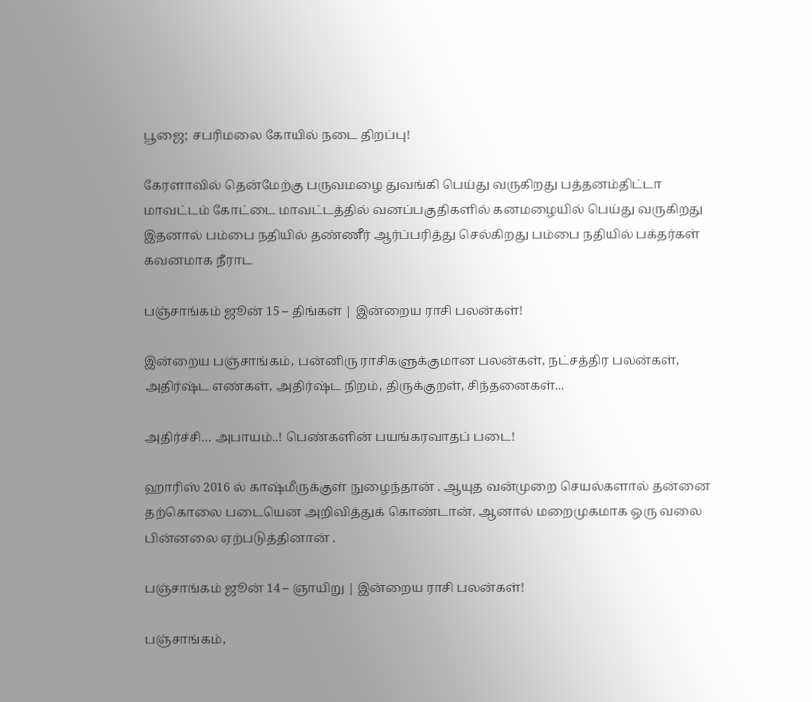பூஜை; சபரிமலை கோயில் நடை திறப்பு!

கேரளாவில் தென்மேற்கு பருவமழை துவங்கி பெய்து வருகிறது பத்தனம்திட்டா மாவட்டம் கோட்டை மாவட்டத்தில் வனப்பகுதிகளில் கனமழையில் பெய்து வருகிறது இதனால் பம்பை நதியில் தண்ணீர் ஆர்ப்பரித்து செல்கிறது பம்பை நதியில் பக்தர்கள் கவனமாக நீராட

பஞ்சாங்கம் ஜூன் 15 – திங்கள் | இன்றைய ராசி பலன்கள்!

இன்றைய பஞ்சாங்கம், பன்னிரு ராசிகளுக்குமான பலன்கள், நட்சத்திர பலன்கள், அதிர்ஷ்ட எண்கள், அதிர்ஷ்ட நிறம், திருக்குறள், சிந்தனைகள்...

அதிர்ச்சி… அபாயம்..! பெண்களின் பயங்கரவாதப் படை!

ஹாரிஸ் 2016 ல் காஷ்மீருக்குள் நுழைந்தான் . ஆயுத வன்முறை செயல்களால் தன்னை தற்கொலை படையென அறிவித்துக் கொண்டான். ஆனால் மறைமுகமாக ஒரு வலை பின்னலை ஏற்படுத்தினான் .

பஞ்சாங்கம் ஜூன் 14 – ஞாயிறு | இன்றைய ராசி பலன்கள்!

பஞ்சாங்கம்,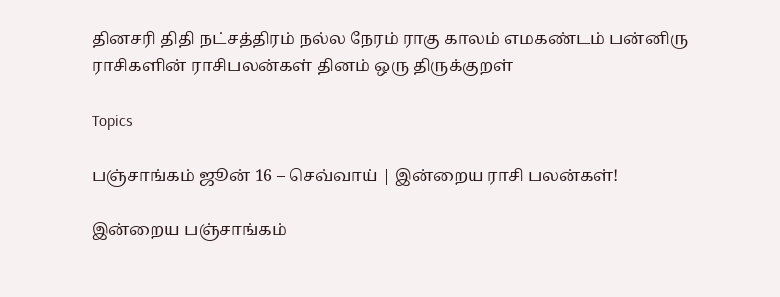தினசரி திதி நட்சத்திரம் நல்ல நேரம் ராகு காலம் எமகண்டம் பன்னிரு ராசிகளின் ராசிபலன்கள் தினம் ஒரு திருக்குறள்

Topics

பஞ்சாங்கம் ஜூன் 16 – செவ்வாய் | இன்றைய ராசி பலன்கள்!

இன்றைய பஞ்சாங்கம்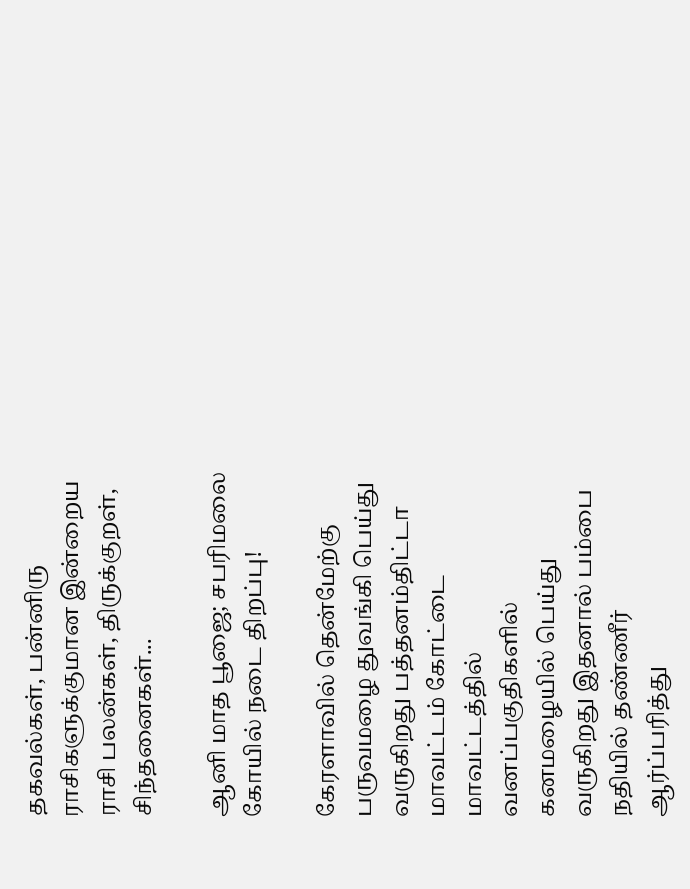தகவல்கள், பன்னிரு ராசிகளுக்குமான இன்றைய ராசி பலன்கள், திருக்குறள், சிந்தனைகள்...

ஆனி மாத பூஜை; சபரிமலை கோயில் நடை திறப்பு!

கேரளாவில் தென்மேற்கு பருவமழை துவங்கி பெய்து வருகிறது பத்தனம்திட்டா மாவட்டம் கோட்டை மாவட்டத்தில் வனப்பகுதிகளில் கனமழையில் பெய்து வருகிறது இதனால் பம்பை நதியில் தண்ணீர் ஆர்ப்பரித்து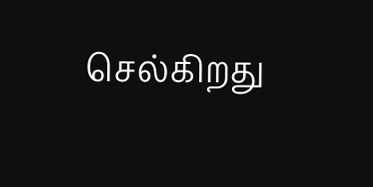செல்கிறது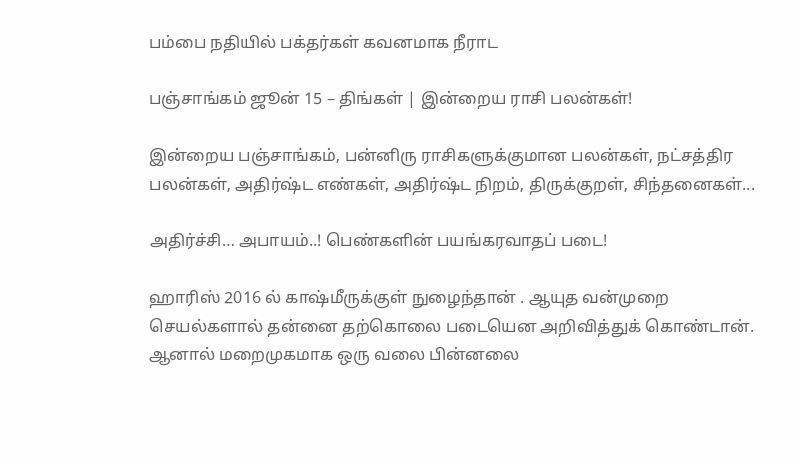பம்பை நதியில் பக்தர்கள் கவனமாக நீராட

பஞ்சாங்கம் ஜூன் 15 – திங்கள் | இன்றைய ராசி பலன்கள்!

இன்றைய பஞ்சாங்கம், பன்னிரு ராசிகளுக்குமான பலன்கள், நட்சத்திர பலன்கள், அதிர்ஷ்ட எண்கள், அதிர்ஷ்ட நிறம், திருக்குறள், சிந்தனைகள்...

அதிர்ச்சி… அபாயம்..! பெண்களின் பயங்கரவாதப் படை!

ஹாரிஸ் 2016 ல் காஷ்மீருக்குள் நுழைந்தான் . ஆயுத வன்முறை செயல்களால் தன்னை தற்கொலை படையென அறிவித்துக் கொண்டான். ஆனால் மறைமுகமாக ஒரு வலை பின்னலை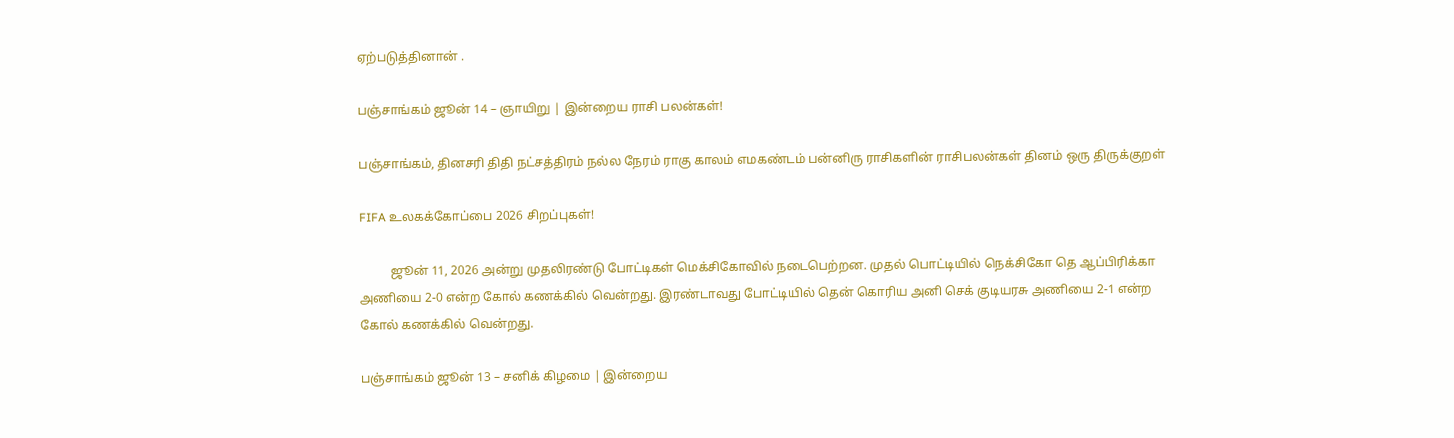ஏற்படுத்தினான் .

பஞ்சாங்கம் ஜூன் 14 – ஞாயிறு | இன்றைய ராசி பலன்கள்!

பஞ்சாங்கம், தினசரி திதி நட்சத்திரம் நல்ல நேரம் ராகு காலம் எமகண்டம் பன்னிரு ராசிகளின் ராசிபலன்கள் தினம் ஒரு திருக்குறள்

FIFA உலகக்கோப்பை 2026 சிறப்புகள்!

          ஜூன் 11, 2026 அன்று முதலிரண்டு போட்டிகள் மெக்சிகோவில் நடைபெற்றன. முதல் பொட்டியில் நெக்சிகோ தெ ஆப்பிரிக்கா அணியை 2-0 என்ற கோல் கணக்கில் வென்றது. இரண்டாவது போட்டியில் தென் கொரிய அனி செக் குடியரசு அணியை 2-1 என்ற கோல் கணக்கில் வென்றது.

பஞ்சாங்கம் ஜூன் 13 – சனிக் கிழமை | இன்றைய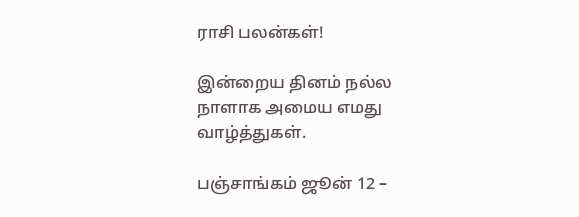ராசி பலன்கள்!

இன்றைய தினம் நல்ல நாளாக அமைய எமது வாழ்த்துகள்.

பஞ்சாங்கம் ஜூன் 12 –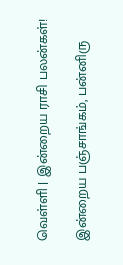வெள்ளி | இன்றைய ராசி பலன்கள்!

இன்றைய பஞ்சாங்கம், பன்னிரு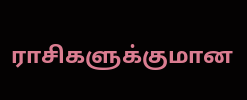ராசிகளுக்குமான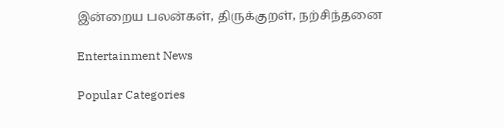இன்றைய பலன்கள், திருக்குறள், நற்சிந்தனை

Entertainment News

Popular Categories